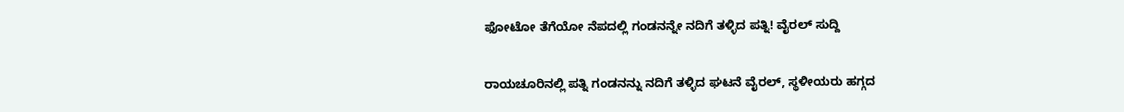ಫೋಟೋ ತೆಗೆಯೋ ನೆಪದಲ್ಲಿ ಗಂಡನನ್ನೇ ನದಿಗೆ ತಳ್ಳಿದ ಪತ್ನಿ! ವೈರಲ್ ಸುದ್ದಿ

ರಾಯಚೂರಿನಲ್ಲಿ ಪತ್ನಿ ಗಂಡನನ್ನು ನದಿಗೆ ತಳ್ಳಿದ ಘಟನೆ ವೈರಲ್, ಸ್ಥಳೀಯರು ಹಗ್ಗದ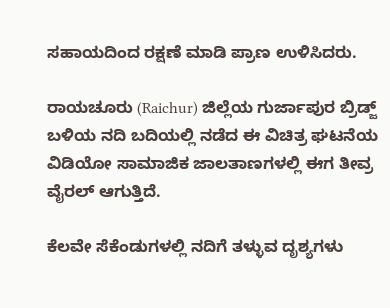ಸಹಾಯದಿಂದ ರಕ್ಷಣೆ ಮಾಡಿ ಪ್ರಾಣ ಉಳಿಸಿದರು.

ರಾಯಚೂರು (Raichur) ಜಿಲ್ಲೆಯ ಗುರ್ಜಾಪುರ ಬ್ರಿಡ್ಜ್ ಬಳಿಯ ನದಿ ಬದಿಯಲ್ಲಿ ನಡೆದ ಈ ವಿಚಿತ್ರ ಘಟನೆಯ ವಿಡಿಯೋ ಸಾಮಾಜಿಕ ಜಾಲತಾಣಗಳಲ್ಲಿ ಈಗ ತೀವ್ರ ವೈರಲ್ ಆಗುತ್ತಿದೆ.

ಕೆಲವೇ ಸೆಕೆಂಡುಗಳಲ್ಲಿ ನದಿಗೆ ತಳ್ಳುವ ದೃಶ್ಯಗಳು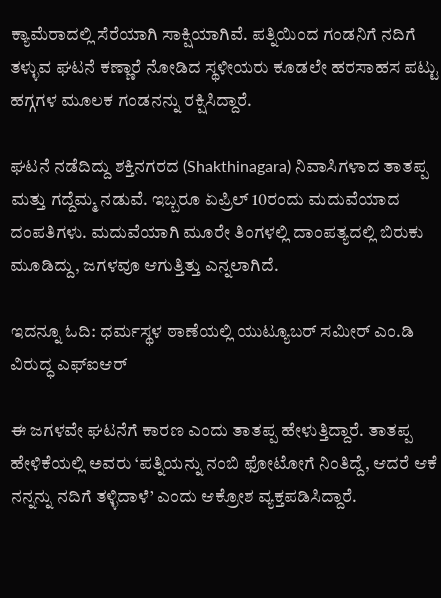ಕ್ಯಾಮೆರಾದಲ್ಲಿ ಸೆರೆಯಾಗಿ ಸಾಕ್ಷಿಯಾಗಿವೆ. ಪತ್ನಿಯಿಂದ ಗಂಡನಿಗೆ ನದಿಗೆ ತಳ್ಳುವ ಘಟನೆ ಕಣ್ಣಾರೆ ನೋಡಿದ ಸ್ಥಳೀಯರು ಕೂಡಲೇ ಹರಸಾಹಸ ಪಟ್ಟು ಹಗ್ಗಗಳ ಮೂಲಕ ಗಂಡನನ್ನು ರಕ್ಷಿಸಿದ್ದಾರೆ.

ಘಟನೆ ನಡೆದಿದ್ದು ಶಕ್ತಿನಗರದ (Shakthinagara) ನಿವಾಸಿಗಳಾದ ತಾತಪ್ಪ ಮತ್ತು ಗದ್ದೆಮ್ಮ ನಡುವೆ. ಇಬ್ಬರೂ ಏಪ್ರಿಲ್ 10ರಂದು ಮದುವೆಯಾದ ದಂಪತಿಗಳು. ಮದುವೆಯಾಗಿ ಮೂರೇ ತಿಂಗಳಲ್ಲಿ ದಾಂಪತ್ಯದಲ್ಲಿ ಬಿರುಕು ಮೂಡಿದ್ದು, ಜಗಳವೂ ಆಗುತ್ತಿತ್ತು ಎನ್ನಲಾಗಿದೆ.

ಇದನ್ನೂ ಓದಿ: ಧರ್ಮಸ್ಥಳ ಠಾಣೆಯಲ್ಲಿ ಯುಟ್ಯೂಬರ್ ಸಮೀರ್ ಎಂ.ಡಿ ವಿರುದ್ಧ ಎಫ್‌ಐಆರ್

ಈ ಜಗಳವೇ ಘಟನೆಗೆ ಕಾರಣ ಎಂದು ತಾತಪ್ಪ ಹೇಳುತ್ತಿದ್ದಾರೆ. ತಾತಪ್ಪ ಹೇಳಿಕೆಯಲ್ಲಿ ಅವರು ‘ಪತ್ನಿಯನ್ನು ನಂಬಿ ಫೋಟೋಗೆ ನಿಂತಿದ್ದೆ, ಆದರೆ ಆಕೆ ನನ್ನನ್ನು ನದಿಗೆ ತಳ್ಳಿದಾಳೆ’ ಎಂದು ಆಕ್ರೋಶ ವ್ಯಕ್ತಪಡಿಸಿದ್ದಾರೆ.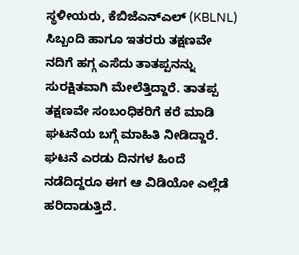ಸ್ಥಳೀಯರು, ಕೆಬಿಜೆಎನ್‌ಎಲ್ (KBLNL) ಸಿಬ್ಬಂದಿ ಹಾಗೂ ಇತರರು ತಕ್ಷಣವೇ ನದಿಗೆ ಹಗ್ಗ ಎಸೆದು ತಾತಪ್ಪನನ್ನು ಸುರಕ್ಷಿತವಾಗಿ ಮೇಲೆತ್ತಿದ್ದಾರೆ. ತಾತಪ್ಪ ತಕ್ಷಣವೇ ಸಂಬಂಧಿಕರಿಗೆ ಕರೆ ಮಾಡಿ ಘಟನೆಯ ಬಗ್ಗೆ ಮಾಹಿತಿ ನೀಡಿದ್ದಾರೆ. ಘಟನೆ ಎರಡು ದಿನಗಳ ಹಿಂದೆ ನಡೆದಿದ್ದರೂ ಈಗ ಆ ವಿಡಿಯೋ ಎಲ್ಲೆಡೆ ಹರಿದಾಡುತ್ತಿದೆ.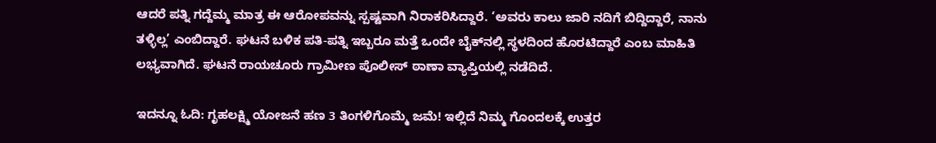ಆದರೆ ಪತ್ನಿ ಗದ್ದೆಮ್ಮ ಮಾತ್ರ ಈ ಆರೋಪವನ್ನು ಸ್ಪಷ್ಟವಾಗಿ ನಿರಾಕರಿಸಿದ್ದಾರೆ. ‘ಅವರು ಕಾಲು ಜಾರಿ ನದಿಗೆ ಬಿದ್ದಿದ್ದಾರೆ, ನಾನು ತಳ್ಳಿಲ್ಲ’ ಎಂಬಿದ್ದಾರೆ. ಘಟನೆ ಬಳಿಕ ಪತಿ-ಪತ್ನಿ ಇಬ್ಬರೂ ಮತ್ತೆ ಒಂದೇ ಬೈಕ್‌ನಲ್ಲಿ ಸ್ಥಳದಿಂದ ಹೊರಟಿದ್ದಾರೆ ಎಂಬ ಮಾಹಿತಿ ಲಭ್ಯವಾಗಿದೆ. ಘಟನೆ ರಾಯಚೂರು ಗ್ರಾಮೀಣ ಪೊಲೀಸ್ ಠಾಣಾ ವ್ಯಾಪ್ತಿಯಲ್ಲಿ ನಡೆದಿದೆ.

ಇದನ್ನೂ ಓದಿ: ಗೃಹಲಕ್ಷ್ಮಿ ಯೋಜನೆ ಹಣ 3 ತಿಂಗಳಿಗೊಮ್ಮೆ ಜಮೆ! ಇಲ್ಲಿದೆ ನಿಮ್ಮ ಗೊಂದಲಕ್ಕೆ ಉತ್ತರ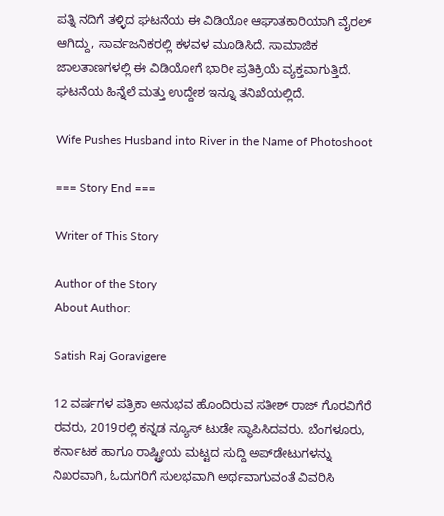ಪತ್ನಿ ನದಿಗೆ ತಳ್ಳಿದ ಘಟನೆಯ ಈ ವಿಡಿಯೋ ಆಘಾತಕಾರಿಯಾಗಿ ವೈರಲ್ ಆಗಿದ್ದು, ಸಾರ್ವಜನಿಕರಲ್ಲಿ ಕಳವಳ ಮೂಡಿಸಿದೆ. ಸಾಮಾಜಿಕ ಜಾಲತಾಣಗಳಲ್ಲಿ ಈ ವಿಡಿಯೋಗೆ ಭಾರೀ ಪ್ರತಿಕ್ರಿಯೆ ವ್ಯಕ್ತವಾಗುತ್ತಿದೆ. ಘಟನೆಯ ಹಿನ್ನೆಲೆ ಮತ್ತು ಉದ್ದೇಶ ಇನ್ನೂ ತನಿಖೆಯಲ್ಲಿದೆ.

Wife Pushes Husband into River in the Name of Photoshoot

=== Story End ===

Writer of This Story

Author of the Story
About Author:

Satish Raj Goravigere

12 ವರ್ಷಗಳ ಪತ್ರಿಕಾ ಅನುಭವ ಹೊಂದಿರುವ ಸತೀಶ್ ರಾಜ್ ಗೊರವಿಗೆರೆ ರವರು, 2019ರಲ್ಲಿ ಕನ್ನಡ ನ್ಯೂಸ್ ಟುಡೇ ಸ್ಥಾಪಿಸಿದವರು. ಬೆಂಗಳೂರು, ಕರ್ನಾಟಕ ಹಾಗೂ ರಾಷ್ಟ್ರೀಯ ಮಟ್ಟದ ಸುದ್ದಿ ಅಪ್‌ಡೇಟುಗಳನ್ನು ನಿಖರವಾಗಿ, ಓದುಗರಿಗೆ ಸುಲಭವಾಗಿ ಅರ್ಥವಾಗುವಂತೆ ವಿವರಿಸಿ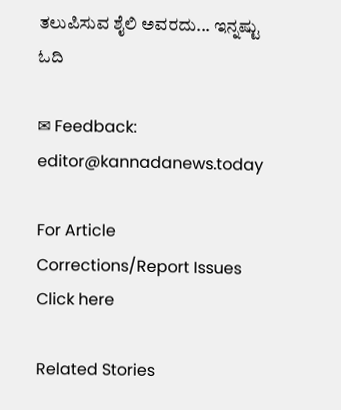ತಲುಪಿಸುವ ಶೈಲಿ ಅವರದು... ಇನ್ನಷ್ಟು ಓದಿ

✉ Feedback: editor@kannadanews.today

For Article Corrections/Report Issues Click here

Related Stories